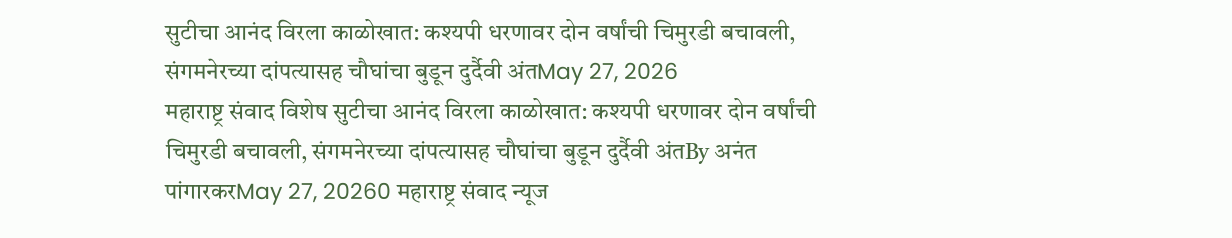सुटीचा आनंद विरला काळोखात: कश्यपी धरणावर दोन वर्षांची चिमुरडी बचावली, संगमनेरच्या दांपत्यासह चौघांचा बुडून दुर्दैवी अंतMay 27, 2026
महाराष्ट्र संवाद विशेष सुटीचा आनंद विरला काळोखात: कश्यपी धरणावर दोन वर्षांची चिमुरडी बचावली, संगमनेरच्या दांपत्यासह चौघांचा बुडून दुर्दैवी अंतBy अनंत पांगारकरMay 27, 20260 महाराष्ट्र संवाद न्यूज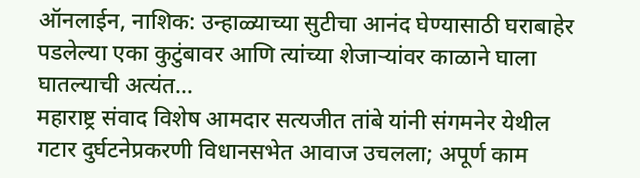ऑनलाईन, नाशिक: उन्हाळ्याच्या सुटीचा आनंद घेण्यासाठी घराबाहेर पडलेल्या एका कुटुंबावर आणि त्यांच्या शेजाऱ्यांवर काळाने घाला घातल्याची अत्यंत…
महाराष्ट्र संवाद विशेष आमदार सत्यजीत तांबे यांनी संगमनेर येथील गटार दुर्घटनेप्रकरणी विधानसभेत आवाज उचलला; अपूर्ण काम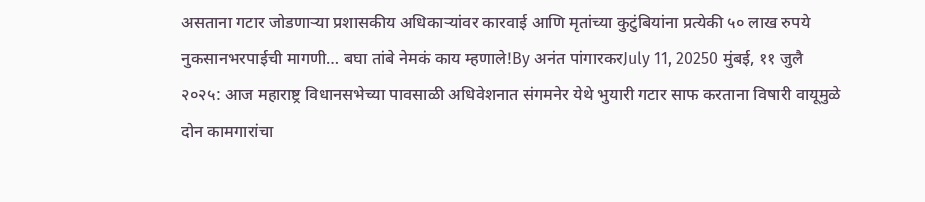असताना गटार जोडणाऱ्या प्रशासकीय अधिकाऱ्यांवर कारवाई आणि मृतांच्या कुटुंबियांना प्रत्येकी ५० लाख रुपये नुकसानभरपाईची मागणी… बघा तांबे नेमकं काय म्हणाले!By अनंत पांगारकरJuly 11, 20250 मुंबई, ११ जुलै २०२५: आज महाराष्ट्र विधानसभेच्या पावसाळी अधिवेशनात संगमनेर येथे भुयारी गटार साफ करताना विषारी वायूमुळे दोन कामगारांचा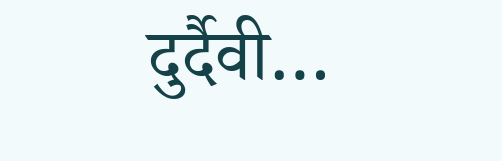दुर्दैवी…